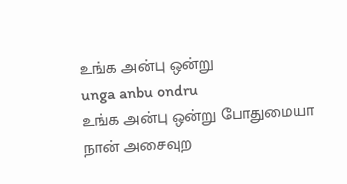உங்க அன்பு ஒன்று
unga anbu ondru
உங்க அன்பு ஒன்று போதுமையா நான் அசைவுற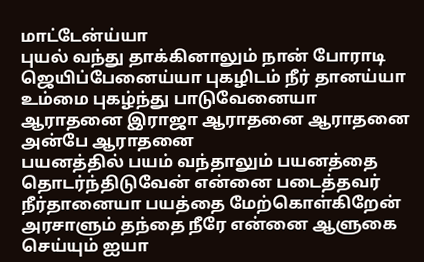மாட்டேன்ய்யா
புயல் வந்து தாக்கினாலும் நான் போராடி ஜெயிப்பேனைய்யா புகழிடம் நீர் தானய்யா உம்மை புகழ்ந்து பாடுவேனையா
ஆராதனை இராஜா ஆராதனை ஆராதனை அன்பே ஆராதனை
பயனத்தில் பயம் வந்தாலும் பயனத்தை தொடர்ந்திடுவேன் என்னை படைத்தவர் நீர்தானையா பயத்தை மேற்கொள்கிறேன்
அரசாளும் தந்தை நீரே என்னை ஆளுகை செய்யும் ஐயா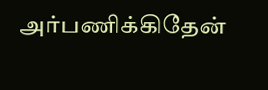அர்பணிக்கிதேன்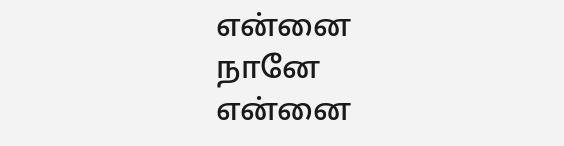என்னை நானே என்னை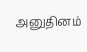அனுதினம்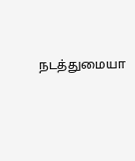நடத்துமையா